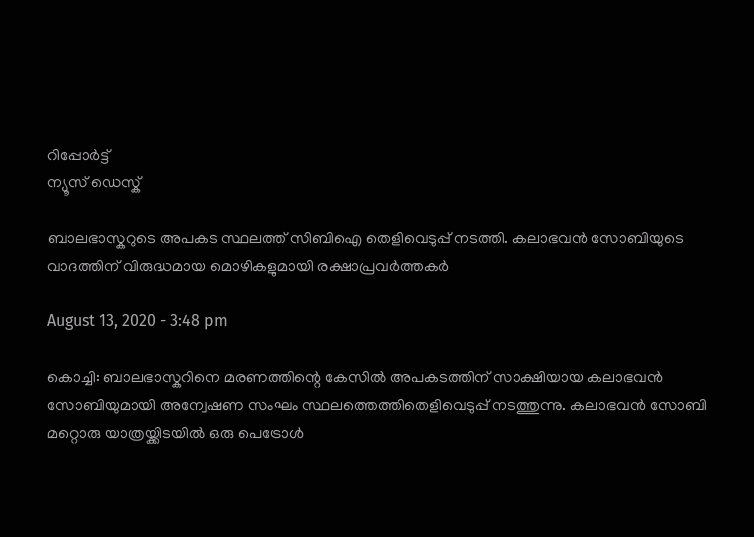റിപ്പോര്‍ട്ട്
ന്യൂസ് ഡെസ്ക്

ബാലഭാസ്കറുടെ അപകട സ്ഥലത്ത് സിബിഐ തെളിവെടുപ്പ് നടത്തി. കലാഭവൻ സോബിയുടെ വാദത്തിന് വിരുദ്ധമായ മൊഴികളുമായി രക്ഷാപ്രവർത്തകർ

August 13, 2020 - 3:48 pm

കൊച്ചി: ബാലഭാസ്കറിനെ മരണത്തിന്റെ കേസിൽ അപകടത്തിന് സാക്ഷിയായ കലാഭവൻ സോബിയുമായി അന്വേഷണ സംഘം സ്ഥലത്തെത്തിതെളിവെടുപ്പ് നടത്തുന്നു. കലാഭവൻ സോബി മറ്റൊരു യാത്രയ്ക്കിടയിൽ ഒരു പെട്രോൾ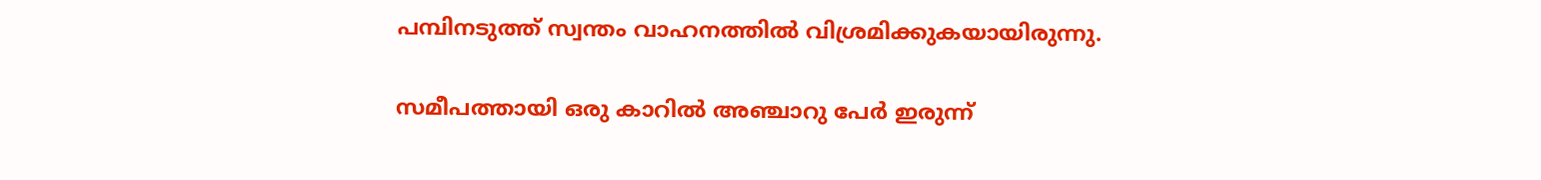പമ്പിനടുത്ത് സ്വന്തം വാഹനത്തിൽ വിശ്രമിക്കുകയായിരുന്നു.

സമീപത്തായി ഒരു കാറിൽ അഞ്ചാറു പേർ ഇരുന്ന്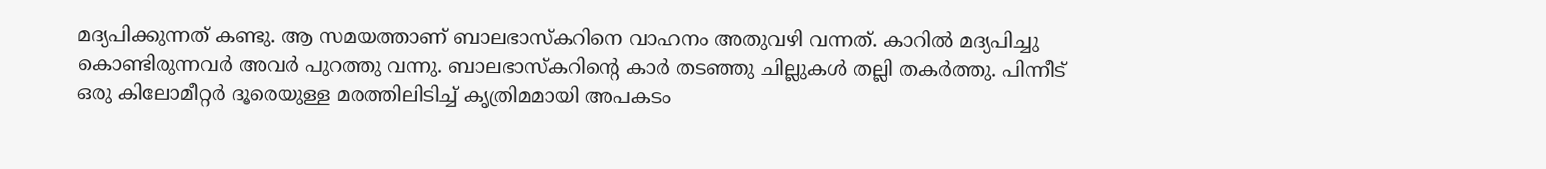മദ്യപിക്കുന്നത് കണ്ടു. ആ സമയത്താണ് ബാലഭാസ്കറിനെ വാഹനം അതുവഴി വന്നത്. കാറിൽ മദ്യപിച്ചു കൊണ്ടിരുന്നവർ അവർ പുറത്തു വന്നു. ബാലഭാസ്കറിന്റെ കാർ തടഞ്ഞു ചില്ലുകൾ തല്ലി തകർത്തു. പിന്നീട് ഒരു കിലോമീറ്റർ ദൂരെയുള്ള മരത്തിലിടിച്ച് കൃത്രിമമായി അപകടം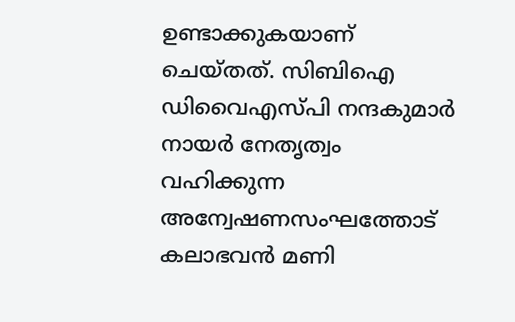ഉണ്ടാക്കുകയാണ് ചെയ്തത്. സിബിഐ ഡിവൈഎസ്പി നന്ദകുമാർ നായർ നേതൃത്വം വഹിക്കുന്ന അന്വേഷണസംഘത്തോട് കലാഭവൻ മണി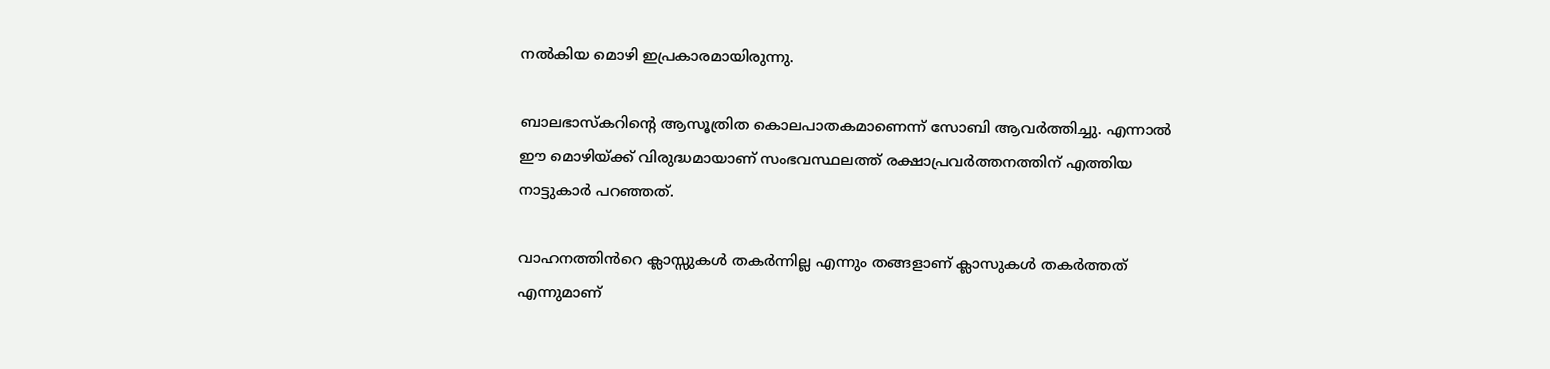നൽകിയ മൊഴി ഇപ്രകാരമായിരുന്നു.

ബാലഭാസ്കറിന്റെ ആസൂത്രിത കൊലപാതകമാണെന്ന് സോബി ആവർത്തിച്ചു. എന്നാൽ ഈ മൊഴിയ്ക്ക് വിരുദ്ധമായാണ് സംഭവസ്ഥലത്ത് രക്ഷാപ്രവർത്തനത്തിന് എത്തിയ നാട്ടുകാർ പറഞ്ഞത്.

വാഹനത്തിൻറെ ക്ലാസ്സുകൾ തകർന്നില്ല എന്നും തങ്ങളാണ് ക്ലാസുകൾ തകർത്തത് എന്നുമാണ്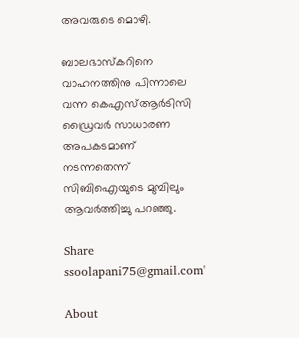അവരുടെ മൊഴി.

ബാലഭാസ്കറിനെ വാഹനത്തിനു പിന്നാലെ വന്ന കെഎസ്ആർടിസി ഡ്രൈവർ സാധാരണ അപകടമാണ് നടന്നതെന്ന് സിബിഐയുടെ മുമ്പിലും ആവർത്തിച്ചു പറഞ്ഞു.

Share
ssoolapani75@gmail.com'

About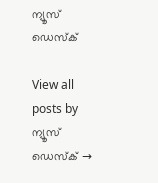ന്യൂസ് ഡെസ്ക്

View all posts by ന്യൂസ് ഡെസ്ക് →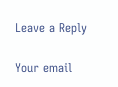Leave a Reply

Your email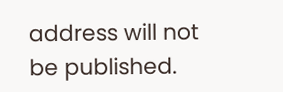address will not be published.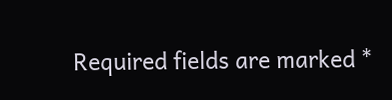Required fields are marked *